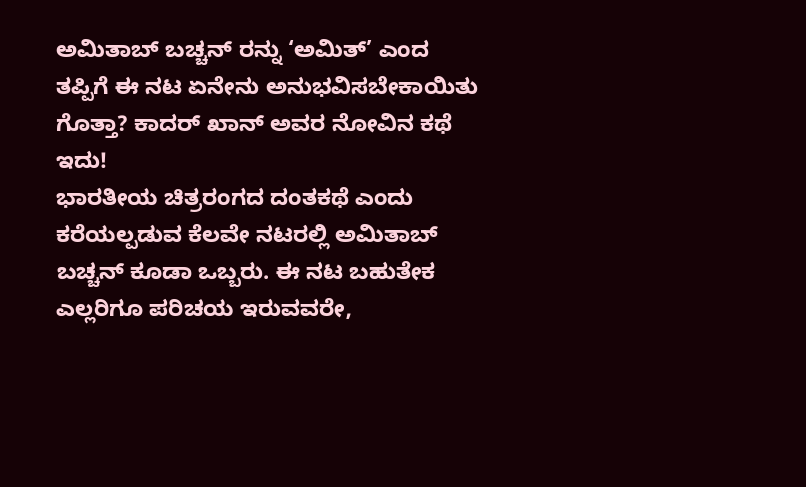ಅಮಿತಾಬ್ ಬಚ್ಚನ್ ರನ್ನು ‘ಅಮಿತ್’ ಎಂದ ತಪ್ಪಿಗೆ ಈ ನಟ ಏನೇನು ಅನುಭವಿಸಬೇಕಾಯಿತು ಗೊತ್ತಾ? ಕಾದರ್ ಖಾನ್ ಅವರ ನೋವಿನ ಕಥೆ ಇದು!
ಭಾರತೀಯ ಚಿತ್ರರಂಗದ ದಂತಕಥೆ ಎಂದು ಕರೆಯಲ್ಪಡುವ ಕೆಲವೇ ನಟರಲ್ಲಿ ಅಮಿತಾಬ್ ಬಚ್ಚನ್ ಕೂಡಾ ಒಬ್ಬರು. ಈ ನಟ ಬಹುತೇಕ ಎಲ್ಲರಿಗೂ ಪರಿಚಯ ಇರುವವರೇ,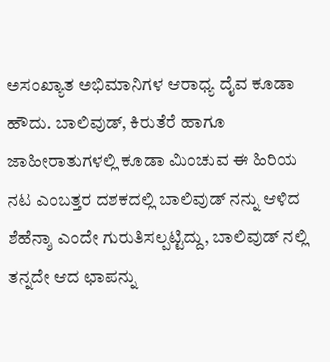ಅಸಂಖ್ಯಾತ ಅಭಿಮಾನಿಗಳ ಆರಾಧ್ಯ ದೈವ ಕೂಡಾ ಹೌದು. ಬಾಲಿವುಡ್, ಕಿರುತೆರೆ ಹಾಗೂ ಜಾಹೀರಾತುಗಳಲ್ಲಿ ಕೂಡಾ ಮಿಂಚುವ ಈ ಹಿರಿಯ ನಟ ಎಂಬತ್ತರ ದಶಕದಲ್ಲಿ ಬಾಲಿವುಡ್ ನನ್ನು ಆಳಿದ ಶೆಹೆನ್ಶಾ ಎಂದೇ ಗುರುತಿಸಲ್ಪಟ್ಟಿದ್ದು, ಬಾಲಿವುಡ್ ನಲ್ಲಿ ತನ್ನದೇ ಆದ ಛಾಪನ್ನು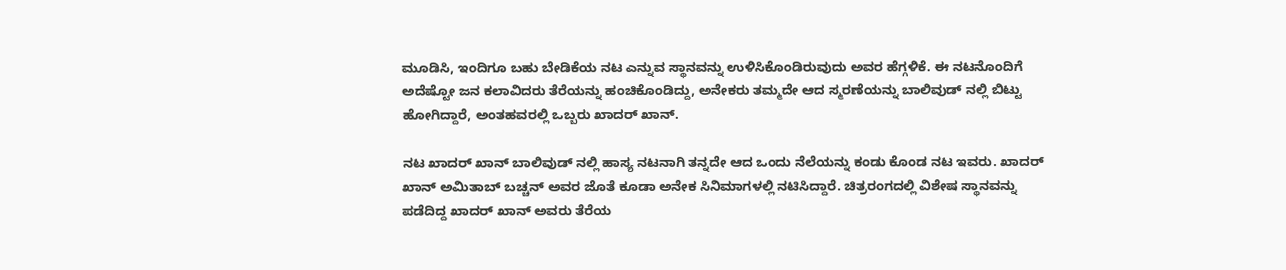ಮೂಡಿಸಿ, ಇಂದಿಗೂ ಬಹು ಬೇಡಿಕೆಯ ನಟ ಎನ್ನುವ ಸ್ಥಾನವನ್ನು ಉಳಿಸಿಕೊಂಡಿರುವುದು ಅವರ ಹೆಗ್ಗಳಿಕೆ. ಈ ನಟನೊಂದಿಗೆ ಅದೆಷ್ಟೋ ಜನ ಕಲಾವಿದರು ತೆರೆಯನ್ನು ಹಂಚಿಕೊಂಡಿದ್ದು, ಅನೇಕರು ತಮ್ಮದೇ ಆದ ಸ್ಮರಣೆಯನ್ನು ಬಾಲಿವುಡ್ ನಲ್ಲಿ ಬಿಟ್ಟು ಹೋಗಿದ್ದಾರೆ, ಅಂತಹವರಲ್ಲಿ ಒಬ್ಬರು ಖಾದರ್ ಖಾನ್.

ನಟ ಖಾದರ್ ಖಾನ್ ಬಾಲಿವುಡ್ ನಲ್ಲಿ ಹಾಸ್ಯ ನಟನಾಗಿ ತನ್ನದೇ ಆದ ಒಂದು ನೆಲೆಯನ್ನು ಕಂಡು ಕೊಂಡ ನಟ ಇವರು. ಖಾದರ್ ಖಾನ್ ಅಮಿತಾಬ್ ಬಚ್ಚನ್ ಅವರ ಜೊತೆ ಕೂಡಾ ಅನೇಕ ಸಿನಿಮಾಗಳಲ್ಲಿ ನಟಿಸಿದ್ದಾರೆ. ಚಿತ್ರರಂಗದಲ್ಲಿ ವಿಶೇಷ ಸ್ಥಾನವನ್ನು ಪಡೆದಿದ್ದ ಖಾದರ್ ಖಾನ್ ಅವರು ತೆರೆಯ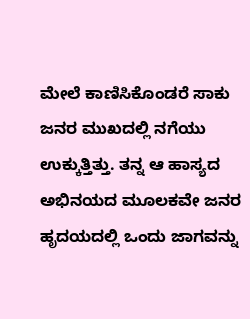ಮೇಲೆ ಕಾಣಿಸಿಕೊಂಡರೆ ಸಾಕು ಜನರ ಮುಖದಲ್ಲಿ ನಗೆಯು ಉಕ್ಕುತ್ತಿತ್ತು. ತನ್ನ ಆ ಹಾಸ್ಯದ ಅಭಿನಯದ ಮೂಲಕವೇ ಜನರ ಹೃದಯದಲ್ಲಿ ಒಂದು ಜಾಗವನ್ನು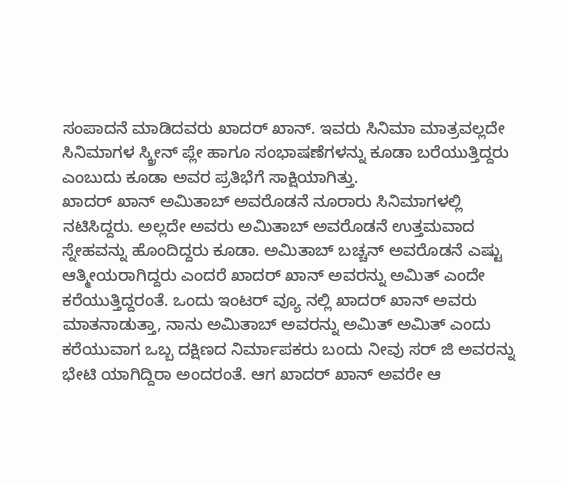ಸಂಪಾದನೆ ಮಾಡಿದವರು ಖಾದರ್ ಖಾನ್. ಇವರು ಸಿನಿಮಾ ಮಾತ್ರವಲ್ಲದೇ ಸಿನಿಮಾಗಳ ಸ್ಕ್ರೀನ್ ಪ್ಲೇ ಹಾಗೂ ಸಂಭಾಷಣೆಗಳನ್ನು ಕೂಡಾ ಬರೆಯುತ್ತಿದ್ದರು ಎಂಬುದು ಕೂಡಾ ಅವರ ಪ್ರತಿಭೆಗೆ ಸಾಕ್ಷಿಯಾಗಿತ್ತು.
ಖಾದರ್ ಖಾನ್ ಅಮಿತಾಬ್ ಅವರೊಡನೆ ನೂರಾರು ಸಿನಿಮಾಗಳಲ್ಲಿ ನಟಿಸಿದ್ದರು. ಅಲ್ಲದೇ ಅವರು ಅಮಿತಾಬ್ ಅವರೊಡನೆ ಉತ್ತಮವಾದ ಸ್ನೇಹವನ್ನು ಹೊಂದಿದ್ದರು ಕೂಡಾ. ಅಮಿತಾಬ್ ಬಚ್ಚನ್ ಅವರೊಡನೆ ಎಷ್ಟು ಆತ್ಮೀಯರಾಗಿದ್ದರು ಎಂದರೆ ಖಾದರ್ ಖಾನ್ ಅವರನ್ನು ಅಮಿತ್ ಎಂದೇ ಕರೆಯುತ್ತಿದ್ದರಂತೆ. ಒಂದು ಇಂಟರ್ ವ್ಯೂ ನಲ್ಲಿ ಖಾದರ್ ಖಾನ್ ಅವರು ಮಾತನಾಡುತ್ತಾ, ನಾನು ಅಮಿತಾಬ್ ಅವರನ್ನು ಅಮಿತ್ ಅಮಿತ್ ಎಂದು ಕರೆಯುವಾಗ ಒಬ್ಬ ದಕ್ಷಿಣದ ನಿರ್ಮಾಪಕರು ಬಂದು ನೀವು ಸರ್ ಜಿ ಅವರನ್ನು ಭೇಟಿ ಯಾಗಿದ್ದಿರಾ ಅಂದರಂತೆ. ಆಗ ಖಾದರ್ ಖಾನ್ ಅವರೇ ಆ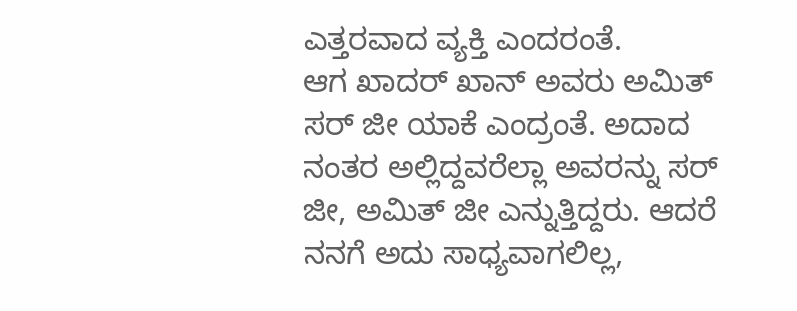ಎತ್ತರವಾದ ವ್ಯಕ್ತಿ ಎಂದರಂತೆ.
ಆಗ ಖಾದರ್ ಖಾನ್ ಅವರು ಅಮಿತ್ ಸರ್ ಜೀ ಯಾಕೆ ಎಂದ್ರಂತೆ. ಅದಾದ ನಂತರ ಅಲ್ಲಿದ್ದವರೆಲ್ಲಾ ಅವರನ್ನು ಸರ್ ಜೀ, ಅಮಿತ್ ಜೀ ಎನ್ನುತ್ತಿದ್ದರು. ಆದರೆ ನನಗೆ ಅದು ಸಾಧ್ಯವಾಗಲಿಲ್ಲ,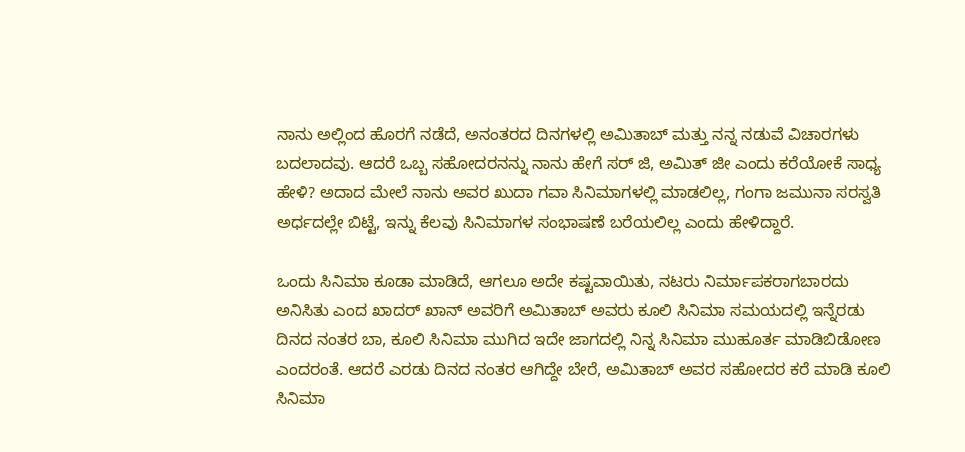ನಾನು ಅಲ್ಲಿಂದ ಹೊರಗೆ ನಡೆದೆ, ಅನಂತರದ ದಿನಗಳಲ್ಲಿ ಅಮಿತಾಬ್ ಮತ್ತು ನನ್ನ ನಡುವೆ ವಿಚಾರಗಳು ಬದಲಾದವು. ಆದರೆ ಒಬ್ಬ ಸಹೋದರನನ್ನು ನಾನು ಹೇಗೆ ಸರ್ ಜಿ, ಅಮಿತ್ ಜೀ ಎಂದು ಕರೆಯೋಕೆ ಸಾಧ್ಯ ಹೇಳಿ? ಅದಾದ ಮೇಲೆ ನಾನು ಅವರ ಖುದಾ ಗವಾ ಸಿನಿಮಾಗಳಲ್ಲಿ ಮಾಡಲಿಲ್ಲ, ಗಂಗಾ ಜಮುನಾ ಸರಸ್ವತಿ ಅರ್ಧದಲ್ಲೇ ಬಿಟ್ಟೆ, ಇನ್ನು ಕೆಲವು ಸಿನಿಮಾಗಳ ಸಂಭಾಷಣೆ ಬರೆಯಲಿಲ್ಲ ಎಂದು ಹೇಳಿದ್ದಾರೆ.

ಒಂದು ಸಿನಿಮಾ ಕೂಡಾ ಮಾಡಿದೆ, ಆಗಲೂ ಅದೇ ಕಷ್ಟವಾಯಿತು, ನಟರು ನಿರ್ಮಾಪಕರಾಗಬಾರದು ಅನಿಸಿತು ಎಂದ ಖಾದರ್ ಖಾನ್ ಅವರಿಗೆ ಅಮಿತಾಬ್ ಅವರು ಕೂಲಿ ಸಿನಿಮಾ ಸಮಯದಲ್ಲಿ ಇನ್ನೆರಡು ದಿನದ ನಂತರ ಬಾ, ಕೂಲಿ ಸಿನಿಮಾ ಮುಗಿದ ಇದೇ ಜಾಗದಲ್ಲಿ ನಿನ್ನ ಸಿನಿಮಾ ಮುಹೂರ್ತ ಮಾಡಿಬಿಡೋಣ ಎಂದರಂತೆ. ಆದರೆ ಎರಡು ದಿನದ ನಂತರ ಆಗಿದ್ದೇ ಬೇರೆ, ಅಮಿತಾಬ್ ಅವರ ಸಹೋದರ ಕರೆ ಮಾಡಿ ಕೂಲಿ ಸಿನಿಮಾ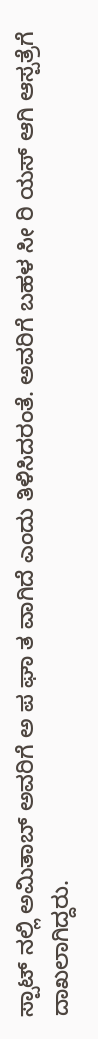ಸ್ಪಾಟ್ ನಲ್ಲಿ ಅಮಿತಾಬ್ ಅವರಿಗೆ ಅ ಪ ಘಾ ತ ವಾಗಿದೆ ಎಂದು ತಿಳಿಸಿದರಂತೆ. ಅವರಿಗೆ ಬಹಳ ಸೀ ರಿ ಯಸ್ ಆಗಿ ಆಸ್ಪತ್ರೆಗೆ ದಾಖಲಾಗಿದ್ದರು.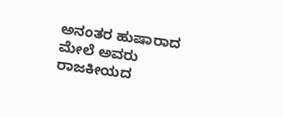ಅನಂತರ ಹುಷಾರಾದ ಮೇಲೆ ಅವರು ರಾಜಕೀಯದ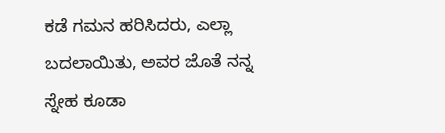ಕಡೆ ಗಮನ ಹರಿಸಿದರು, ಎಲ್ಲಾ ಬದಲಾಯಿತು, ಅವರ ಜೊತೆ ನನ್ನ ಸ್ನೇಹ ಕೂಡಾ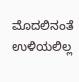ಮೊದಲಿನಂತೆ ಉಳಿಯಲಿಲ್ಲ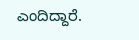ಎಂದಿದ್ದಾರೆ.